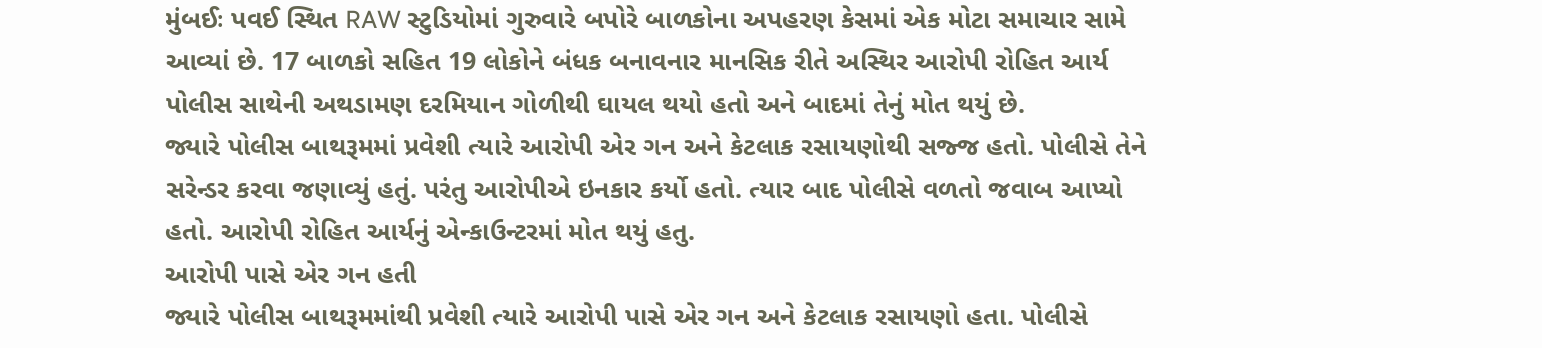મુંબઈઃ પવઈ સ્થિત RAW સ્ટુડિયોમાં ગુરુવારે બપોરે બાળકોના અપહરણ કેસમાં એક મોટા સમાચાર સામે આવ્યાં છે. 17 બાળકો સહિત 19 લોકોને બંધક બનાવનાર માનસિક રીતે અસ્થિર આરોપી રોહિત આર્ય પોલીસ સાથેની અથડામણ દરમિયાન ગોળીથી ઘાયલ થયો હતો અને બાદમાં તેનું મોત થયું છે.
જ્યારે પોલીસ બાથરૂમમાં પ્રવેશી ત્યારે આરોપી એર ગન અને કેટલાક રસાયણોથી સજ્જ હતો. પોલીસે તેને સરેન્ડર કરવા જણાવ્યું હતું. પરંતુ આરોપીએ ઇનકાર કર્યો હતો. ત્યાર બાદ પોલીસે વળતો જવાબ આપ્યો હતો. આરોપી રોહિત આર્યનું એન્કાઉન્ટરમાં મોત થયું હતુ.
આરોપી પાસે એર ગન હતી
જ્યારે પોલીસ બાથરૂમમાંથી પ્રવેશી ત્યારે આરોપી પાસે એર ગન અને કેટલાક રસાયણો હતા. પોલીસે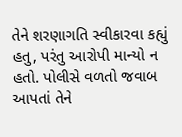તેને શરણાગતિ સ્વીકારવા કહ્યું હતુ, પરંતુ આરોપી માન્યો ન હતો. પોલીસે વળતો જવાબ આપતાં તેને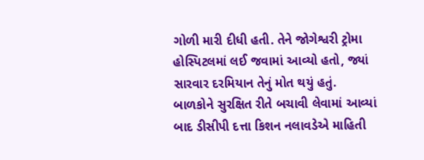ગોળી મારી દીધી હતી. તેને જોગેશ્વરી ટ્રોમા હોસ્પિટલમાં લઈ જવામાં આવ્યો હતો, જ્યાં સારવાર દરમિયાન તેનું મોત થયું હતું.
બાળકોને સુરક્ષિત રીતે બચાવી લેવામાં આવ્યાં બાદ ડીસીપી દત્તા કિશન નલાવડેએ માહિતી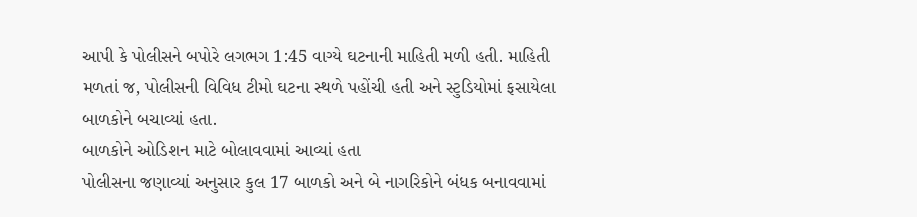આપી કે પોલીસને બપોરે લગભગ 1:45 વાગ્યે ઘટનાની માહિતી મળી હતી. માહિતી મળતાં જ, પોલીસની વિવિધ ટીમો ઘટના સ્થળે પહોંચી હતી અને સ્ટુડિયોમાં ફસાયેલા બાળકોને બચાવ્યાં હતા.
બાળકોને ઓડિશન માટે બોલાવવામાં આવ્યાં હતા
પોલીસના જણાવ્યાં અનુસાર કુલ 17 બાળકો અને બે નાગરિકોને બંધક બનાવવામાં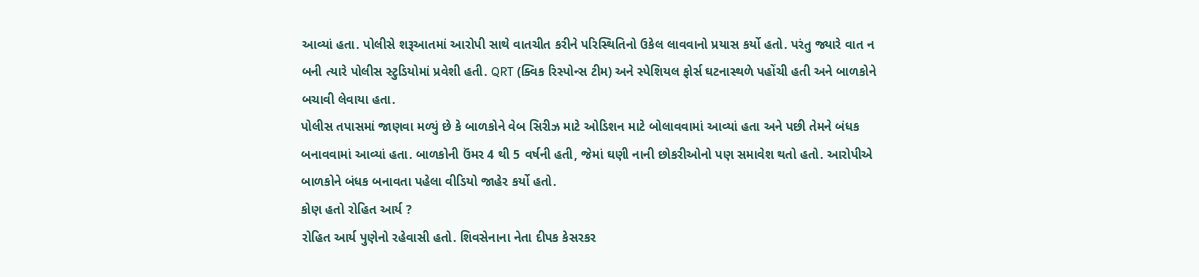આવ્યાં હતા. પોલીસે શરૂઆતમાં આરોપી સાથે વાતચીત કરીને પરિસ્થિતિનો ઉકેલ લાવવાનો પ્રયાસ કર્યો હતો. પરંતુ જ્યારે વાત ન બની ત્યારે પોલીસ સ્ટુડિયોમાં પ્રવેશી હતી. QRT (ક્વિક રિસ્પોન્સ ટીમ) અને સ્પેશિયલ ફોર્સ ઘટનાસ્થળે પહોંચી હતી અને બાળકોને બચાવી લેવાયા હતા.
પોલીસ તપાસમાં જાણવા મળ્યું છે કે બાળકોને વેબ સિરીઝ માટે ઓડિશન માટે બોલાવવામાં આવ્યાં હતા અને પછી તેમને બંધક બનાવવામાં આવ્યાં હતા. બાળકોની ઉંમર 4 થી 5 વર્ષની હતી, જેમાં ઘણી નાની છોકરીઓનો પણ સમાવેશ થતો હતો. આરોપીએ બાળકોને બંધક બનાવતા પહેલા વીડિયો જાહેર કર્યો હતો.
કોણ હતો રોહિત આર્ય ?
રોહિત આર્ય પુણેનો રહેવાસી હતો. શિવસેનાના નેતા દીપક કેસરકર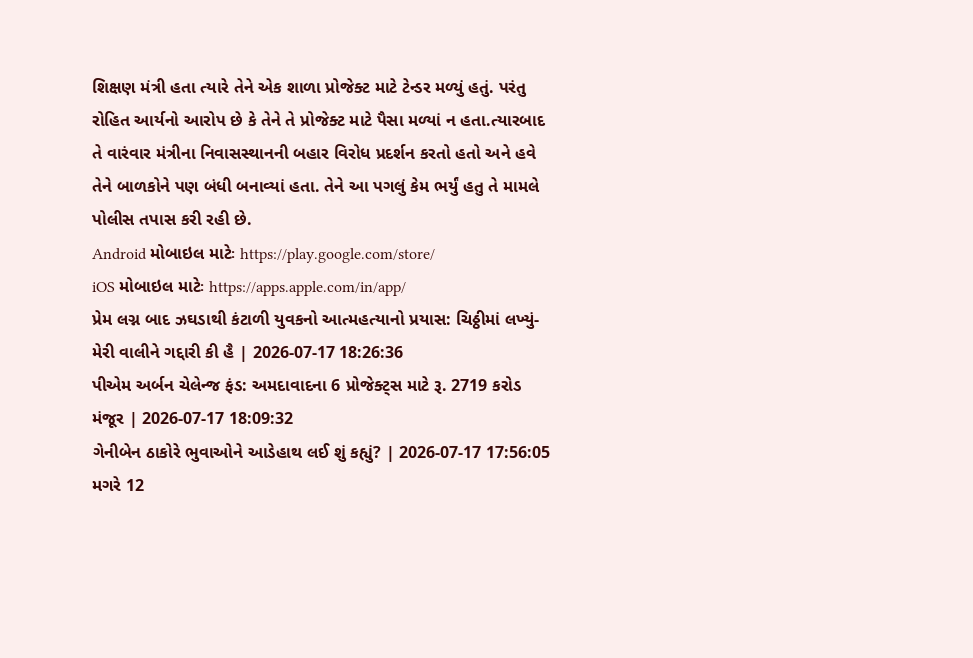શિક્ષણ મંત્રી હતા ત્યારે તેને એક શાળા પ્રોજેક્ટ માટે ટેન્ડર મળ્યું હતું. પરંતુ રોહિત આર્યનો આરોપ છે કે તેને તે પ્રોજેક્ટ માટે પૈસા મળ્યાં ન હતા.ત્યારબાદ તે વારંવાર મંત્રીના નિવાસસ્થાનની બહાર વિરોધ પ્રદર્શન કરતો હતો અને હવે તેને બાળકોને પણ બંધી બનાવ્યાં હતા. તેને આ પગલું કેમ ભર્યું હતુ તે મામલે પોલીસ તપાસ કરી રહી છે.
Android મોબાઇલ માટેઃ https://play.google.com/store/
iOS મોબાઇલ માટેઃ https://apps.apple.com/in/app/
પ્રેમ લગ્ન બાદ ઝઘડાથી કંટાળી યુવકનો આત્મહત્યાનો પ્રયાસ: ચિઠ્ઠીમાં લખ્યું- મેરી વાલીને ગદ્દારી કી હૈ | 2026-07-17 18:26:36
પીએમ અર્બન ચેલેન્જ ફંડ: અમદાવાદના 6 પ્રોજેક્ટ્સ માટે રૂ. 2719 કરોડ મંજૂર | 2026-07-17 18:09:32
ગેનીબેન ઠાકોરે ભુવાઓને આડેહાથ લઈ શું કહ્યું? | 2026-07-17 17:56:05
મગરે 12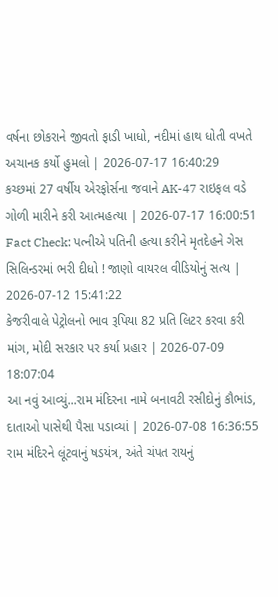વર્ષના છોકરાને જીવતો ફાડી ખાધો, નદીમાં હાથ ધોતી વખતે અચાનક કર્યો હુમલો | 2026-07-17 16:40:29
કચ્છમાં 27 વર્ષીય એરફોર્સના જવાને AK-47 રાઇફલ વડે ગોળી મારીને કરી આત્મહત્યા | 2026-07-17 16:00:51
Fact Check: પત્નીએ પતિની હત્યા કરીને મૃતદેહને ગેસ સિલિન્ડરમાં ભરી દીધો ! જાણો વાયરલ વીડિયોનું સત્ય | 2026-07-12 15:41:22
કેજરીવાલે પેટ્રોલનો ભાવ રૂપિયા 82 પ્રતિ લિટર કરવા કરી માંગ, મોદી સરકાર પર કર્યા પ્રહાર | 2026-07-09 18:07:04
આ નવું આવ્યું...રામ મંદિરના નામે બનાવટી રસીદોનું કૌભાંડ, દાતાઓ પાસેથી પૈસા પડાવ્યાં | 2026-07-08 16:36:55
રામ મંદિરને લૂંટવાનું ષડયંત્ર, અંતે ચંપત રાયનું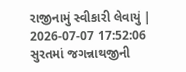રાજીનામું સ્વીકારી લેવાયું | 2026-07-07 17:52:06
સુરતમાં જગન્નાથજીની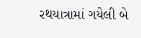રથયાત્રામાં ગયેલી બે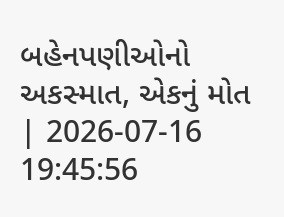બહેનપણીઓનો અકસ્માત, એકનું મોત | 2026-07-16 19:45:56